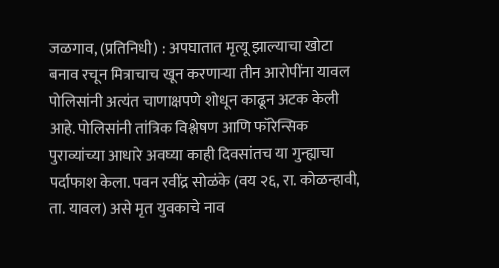जळगाव, (प्रतिनिधी) : अपघातात मृत्यू झाल्याचा खोटा बनाव रचून मित्राचाच खून करणाऱ्या तीन आरोपींना यावल पोलिसांनी अत्यंत चाणाक्षपणे शोधून काढून अटक केली आहे. पोलिसांनी तांत्रिक विश्लेषण आणि फॉरेन्सिक पुराव्यांच्या आधारे अवघ्या काही दिवसांतच या गुन्ह्याचा पर्दाफाश केला. पवन रवींद्र सोळंके (वय २६, रा. कोळन्हावी, ता. यावल) असे मृत युवकाचे नाव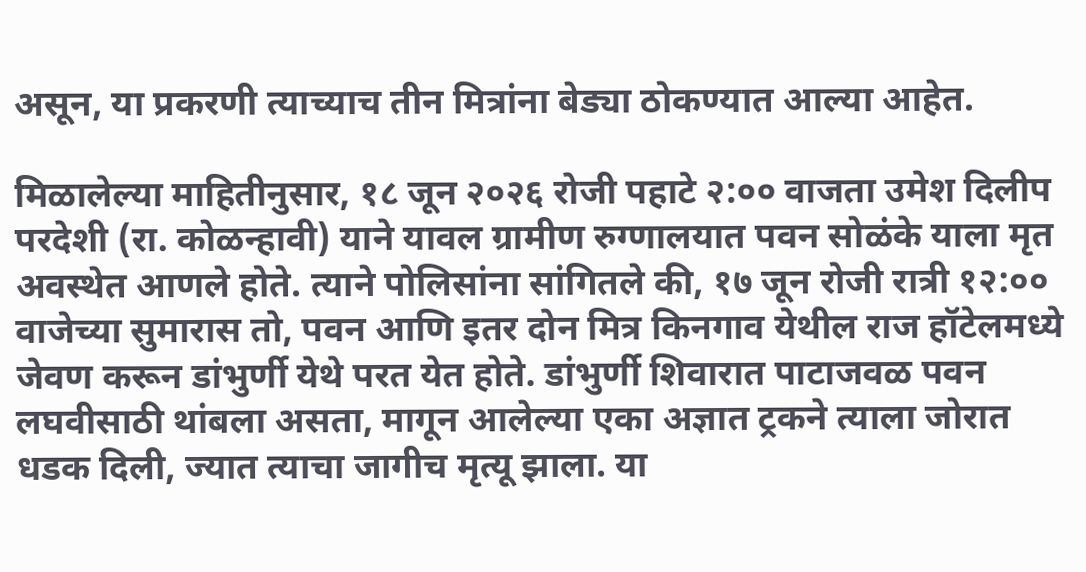असून, या प्रकरणी त्याच्याच तीन मित्रांना बेड्या ठोकण्यात आल्या आहेत.

मिळालेल्या माहितीनुसार, १८ जून २०२६ रोजी पहाटे २:०० वाजता उमेश दिलीप परदेशी (रा. कोळन्हावी) याने यावल ग्रामीण रुग्णालयात पवन सोळंके याला मृत अवस्थेत आणले होते. त्याने पोलिसांना सांगितले की, १७ जून रोजी रात्री १२:०० वाजेच्या सुमारास तो, पवन आणि इतर दोन मित्र किनगाव येथील राज हॉटेलमध्ये जेवण करून डांभुर्णी येथे परत येत होते. डांभुर्णी शिवारात पाटाजवळ पवन लघवीसाठी थांबला असता, मागून आलेल्या एका अज्ञात ट्रकने त्याला जोरात धडक दिली, ज्यात त्याचा जागीच मृत्यू झाला. या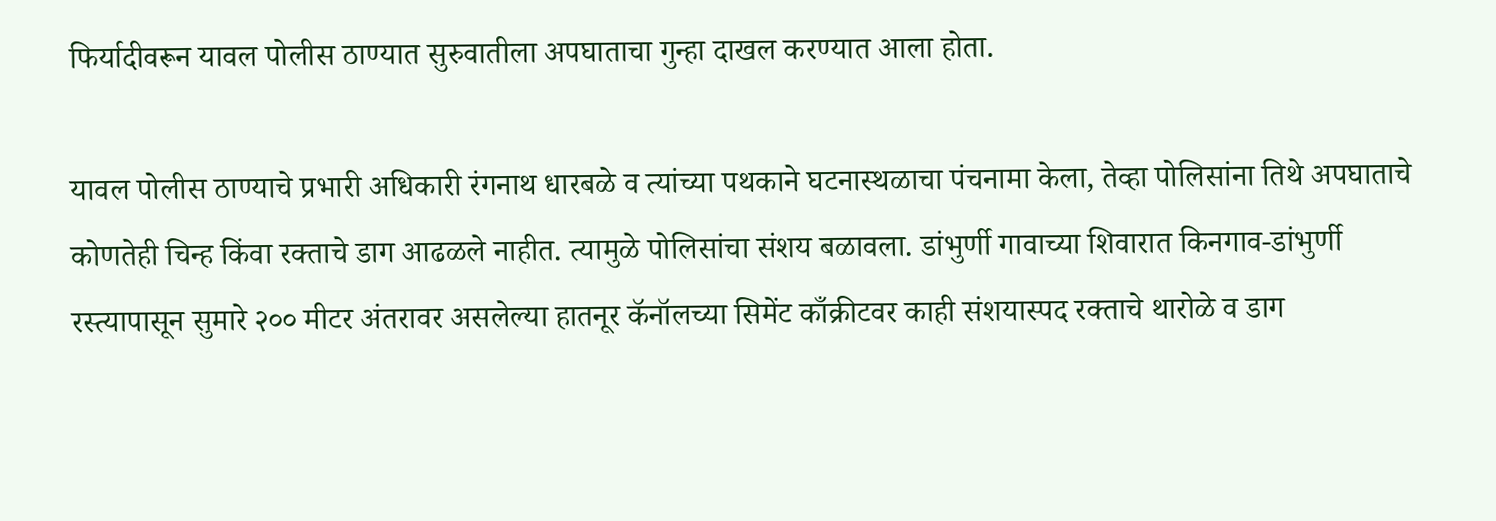फिर्यादीवरून यावल पोलीस ठाण्यात सुरुवातीला अपघाताचा गुन्हा दाखल करण्यात आला होता.

यावल पोलीस ठाण्याचे प्रभारी अधिकारी रंगनाथ धारबळे व त्यांच्या पथकाने घटनास्थळाचा पंचनामा केला, तेव्हा पोलिसांना तिथे अपघाताचे कोणतेही चिन्ह किंवा रक्ताचे डाग आढळले नाहीत. त्यामुळे पोलिसांचा संशय बळावला. डांभुर्णी गावाच्या शिवारात किनगाव-डांभुर्णी रस्त्यापासून सुमारे २०० मीटर अंतरावर असलेल्या हातनूर कॅनॉलच्या सिमेंट काँक्रीटवर काही संशयास्पद रक्ताचे थारोळे व डाग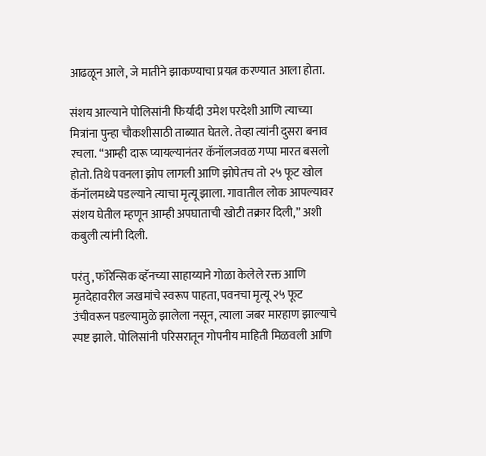आढळून आले, जे मातीने झाकण्याचा प्रयत्न करण्यात आला होता.

संशय आल्याने पोलिसांनी फिर्यादी उमेश परदेशी आणि त्याच्या मित्रांना पुन्हा चौकशीसाठी ताब्यात घेतले. तेव्हा त्यांनी दुसरा बनाव रचला. “आम्ही दारू प्यायल्यानंतर कॅनॉलजवळ गप्पा मारत बसलो होतो. तिथे पवनला झोप लागली आणि झोपेतच तो २५ फूट खोल कॅनॉलमध्ये पडल्याने त्याचा मृत्यू झाला. गावातील लोक आपल्यावर संशय घेतील म्हणून आम्ही अपघाताची खोटी तक्रार दिली,” अशी कबुली त्यांनी दिली.

परंतु, फॉरेन्सिक व्हॅनच्या साहाय्याने गोळा केलेले रक्त आणि मृतदेहावरील जखमांचे स्वरूप पाहता, पवनचा मृत्यू २५ फूट उंचीवरून पडल्यामुळे झालेला नसून, त्याला जबर मारहाण झाल्याचे स्पष्ट झाले. पोलिसांनी परिसरातून गोपनीय माहिती मिळवली आणि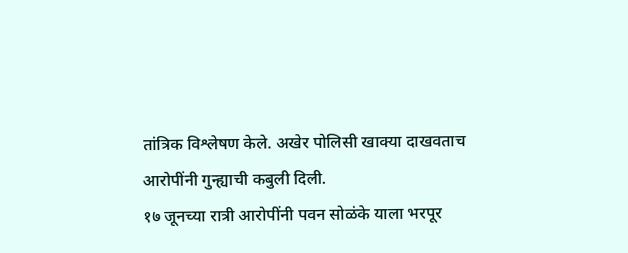तांत्रिक विश्लेषण केले. अखेर पोलिसी खाक्या दाखवताच आरोपींनी गुन्ह्याची कबुली दिली.
१७ जूनच्या रात्री आरोपींनी पवन सोळंके याला भरपूर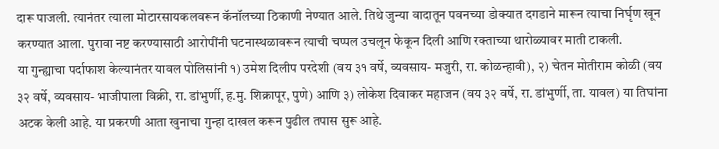दारू पाजली. त्यानंतर त्याला मोटारसायकलवरून कॅनॉलच्या ठिकाणी नेण्यात आले. तिथे जुन्या वादातून पवनच्या डोक्यात दगडाने मारून त्याचा निर्घृण खून करण्यात आला. पुरावा नष्ट करण्यासाठी आरोपींनी घटनास्थळावरून त्याची चप्पल उचलून फेकून दिली आणि रक्ताच्या थारोळ्यावर माती टाकली.
या गुन्ह्याचा पर्दाफाश केल्यानंतर यावल पोलिसांनी १) उमेश दिलीप परदेशी (वय ३१ वर्षे, व्यवसाय- मजुरी, रा. कोळन्हावी), २) चेतन मोतीराम कोळी (वय ३२ वर्षे, व्यवसाय- भाजीपाला विक्री, रा. डांभुर्णी, ह.मु. शिक्रापूर, पुणे) आणि ३) लोकेश दिवाकर महाजन (वय ३२ वर्षे, रा. डांभुर्णी, ता. यावल) या तिघांना अटक केली आहे. या प्रकरणी आता खुनाचा गुन्हा दाखल करून पुढील तपास सुरू आहे.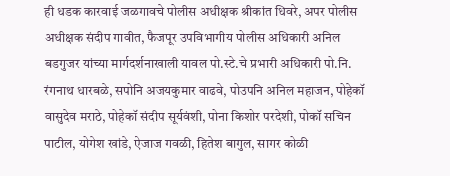ही धडक कारवाई जळगावचे पोलीस अधीक्षक श्रीकांत धिवरे, अपर पोलीस अधीक्षक संदीप गावीत, फैजपूर उपविभागीय पोलीस अधिकारी अनिल बडगुजर यांच्या मार्गदर्शनाखाली यावल पो.स्टे.चे प्रभारी अधिकारी पो.नि. रंगनाथ धारबळे, सपोनि अजयकुमार वाढवे, पोउपनि अनिल महाजन, पोहेकॉ वासुदेव मराठे, पोहेकॉ संदीप सूर्यवंशी, पोना किशोर परदेशी, पोकॉ सचिन पाटील, योगेश खांडे, ऐजाज गवळी, हितेश बागुल, सागर कोळी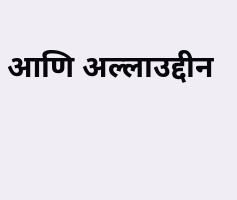आणि अल्लाउद्दीन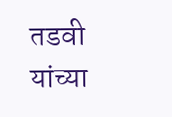तडवी यांच्या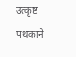उत्कृष्ट पथकाने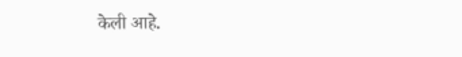केली आहे.